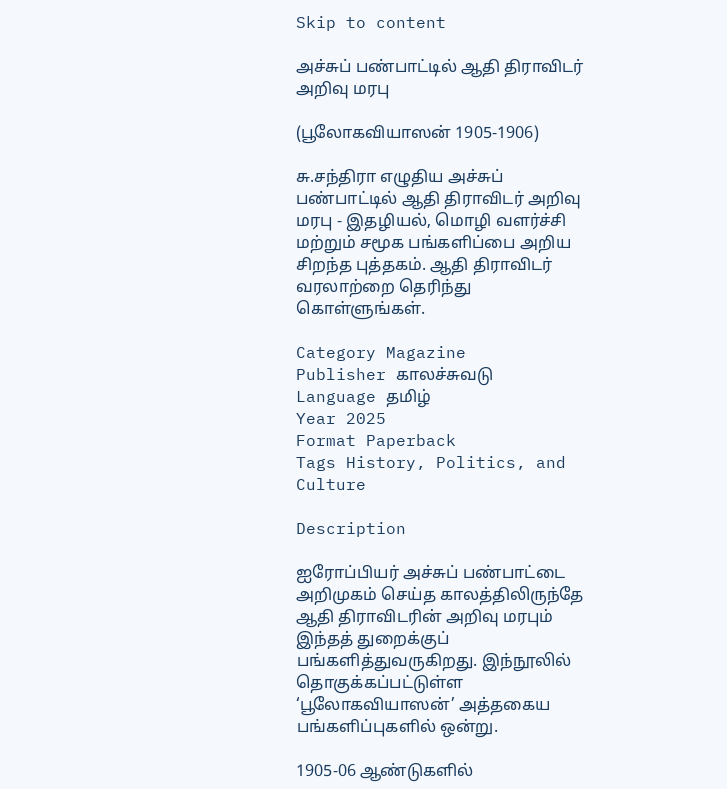Skip to content

அச்சுப் பண்பாட்டில் ஆதி திராவிடர் அறிவு மரபு

(பூலோகவியாஸன் 1905-1906)

சு.சந்திரா எழுதிய அச்சுப் பண்பாட்டில் ஆதி திராவிடர் அறிவு மரபு - இதழியல், மொழி வளர்ச்சி மற்றும் சமூக பங்களிப்பை அறிய சிறந்த புத்தகம். ஆதி திராவிடர் வரலாற்றை தெரிந்து கொள்ளுங்கள்.

Category Magazine
Publisher காலச்சுவடு
Language தமிழ்
Year 2025
Format Paperback
Tags History, Politics, and Culture

Description

ஐரோப்பியர் அச்சுப் பண்பாட்டை அறிமுகம் செய்த காலத்திலிருந்தே ஆதி திராவிடரின் அறிவு மரபும் இந்தத் துறைக்குப் பங்களித்துவருகிறது. இந்நூலில் தொகுக்கப்பட்டுள்ள ‘பூலோகவியாஸன்’ அத்தகைய பங்களிப்புகளில் ஒன்று.

1905-06 ஆண்டுகளில்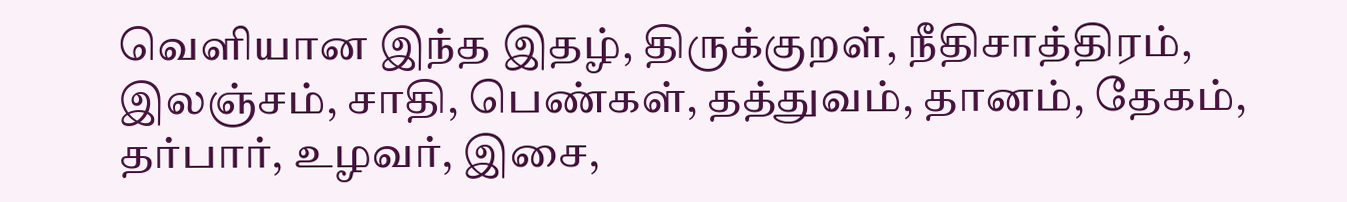வெளியான இந்த இதழ், திருக்குறள், நீதிசாத்திரம், இலஞ்சம், சாதி, பெண்கள், தத்துவம், தானம், தேகம், தர்பார், உழவர், இசை,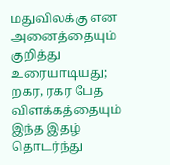மதுவிலக்கு என அனைத்தையும் குறித்து உரையாடியது; றகர, ரகர பேத விளக்கத்தையும் இந்த இதழ் தொடர்ந்து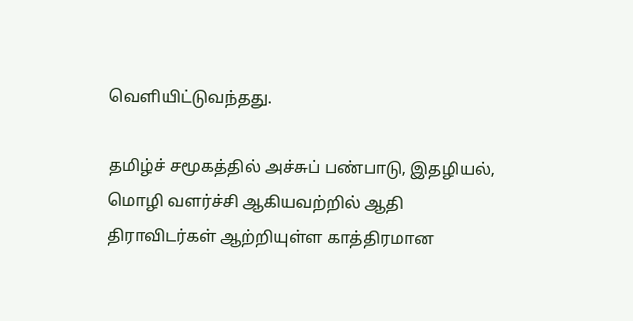வெளியிட்டுவந்தது.

தமிழ்ச் சமூகத்தில் அச்சுப் பண்பாடு, இதழியல், மொழி வளர்ச்சி ஆகியவற்றில் ஆதி திராவிடர்கள் ஆற்றியுள்ள காத்திரமான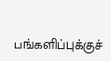பங்களிப்புக்குச்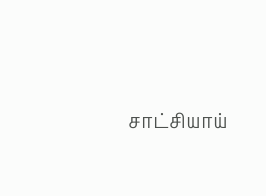சாட்சியாய்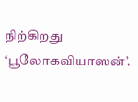நிற்கிறது ‘பூலோகவியாஸன்’.